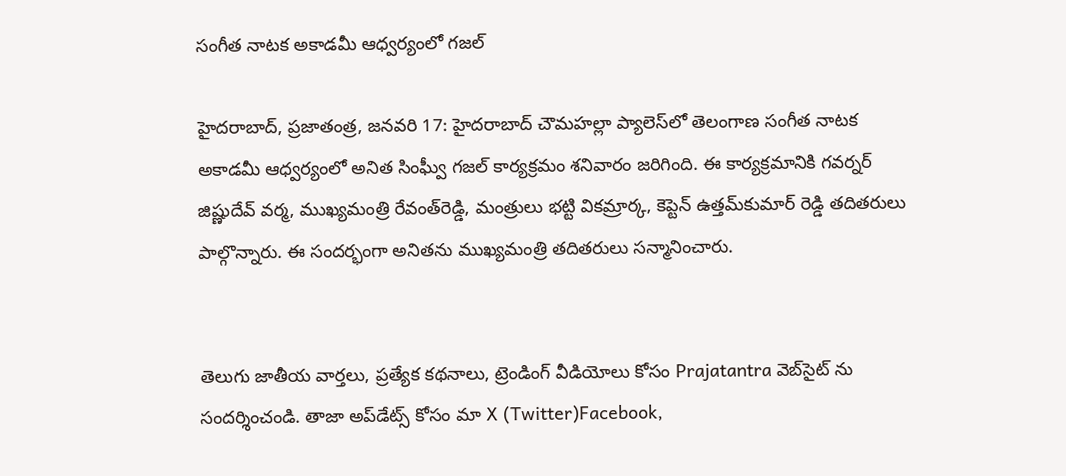సంగీత నాటక అకాడమీ ఆధ్వర్యంలో గజల్‌

హైదరాబాద్‌, ప్రజాతంత్ర, జనవరి 17: హైదరాబాద్‌ చౌమహల్లా ప్యాలెస్‌లో తెలంగాణ సంగీత నాటక అకాడమీ ఆధ్వర్యంలో అనిత సింఫ్వీు గజల్‌ కార్యక్రమం శనివారం జరిగింది. ఈ కార్యక్రమానికి గవర్నర్‌ జిష్ణుదేవ్‌ వర్మ, ముఖ్యమంత్రి రేవంత్‌రెడ్డి, మంత్రులు భట్టి వికమ్రార్క, కెప్టెన్‌ ఉత్తమ్‌కుమార్‌ రెడ్డి తదితరులు పాల్గొన్నారు. ఈ సందర్భంగా అనితను ముఖ్యమంత్రి తదితరులు సన్మానించారు.


తెలుగు జాతీయ వార్తలు, ప్రత్యేక కథనాలు, ట్రెండింగ్ వీడియోలు కోసం Prajatantra వెబ్‌సైట్ ను సందర్శించండి. తాజా అప్‌డేట్స్ కోసం మా X (Twitter)Facebook,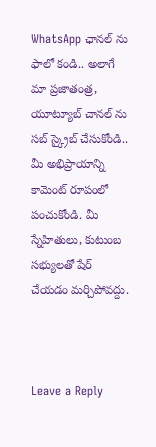WhatsApp ఛానల్ ను ఫాలో కండి.. అలాగే మా ప్రజాతంత్ర, యూట్యూబ్ చానల్ ను సబ్ స్క్రైబ్ చేసుకోండి..   మీ అభిప్రాయాన్ని కామెంట్ రూపంలో పంచుకోండి. మీ స్నేహితులు, కుటుంబ సభ్యులతో షేర్ చేయడం మర్చిపోవద్దు.



Leave a Reply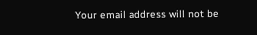Your email address will not be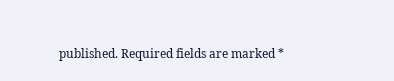published. Required fields are marked *